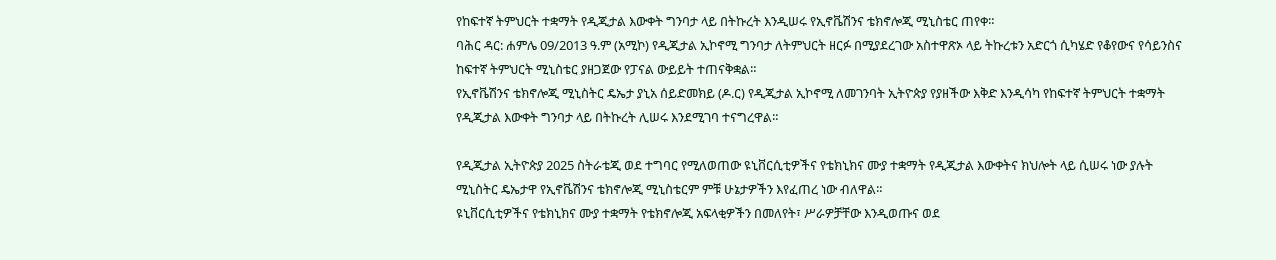የከፍተኛ ትምህርት ተቋማት የዲጂታል እውቀት ግንባታ ላይ በትኩረት እንዲሠሩ የኢኖቬሽንና ቴክኖሎጂ ሚኒስቴር ጠየቀ።
ባሕር ዳር: ሐምሌ 09/2013 ዓ.ም (አሚኮ) የዲጂታል ኢኮኖሚ ግንባታ ለትምህርት ዘርፉ በሚያደረገው አስተዋጽኦ ላይ ትኩረቱን አድርጎ ሲካሄድ የቆየውና የሳይንስና ከፍተኛ ትምህርት ሚኒስቴር ያዘጋጀው የፓናል ውይይት ተጠናቅቋል።
የኢኖቬሽንና ቴክኖሎጂ ሚኒስትር ዴኤታ ያኒአ ሰይድመክይ (ዶ.ር) የዲጂታል ኢኮኖሚ ለመገንባት ኢትዮጵያ የያዘችው እቅድ እንዲሳካ የከፍተኛ ትምህርት ተቋማት የዲጂታል እውቀት ግንባታ ላይ በትኩረት ሊሠሩ እንደሚገባ ተናግረዋል።

የዲጂታል ኢትዮጵያ 2025 ስትራቴጂ ወደ ተግባር የሚለወጠው ዩኒቨርሲቲዎችና የቴክኒክና ሙያ ተቋማት የዲጂታል እውቀትና ክህሎት ላይ ሲሠሩ ነው ያሉት ሚኒስትር ዴኤታዋ የኢኖቬሽንና ቴክኖሎጂ ሚኒስቴርም ምቹ ሁኔታዎችን እየፈጠረ ነው ብለዋል።
ዩኒቨርሲቲዎችና የቴክኒክና ሙያ ተቋማት የቴክኖሎጂ አፍላቂዎችን በመለየት፣ ሥራዎቻቸው እንዲወጡና ወደ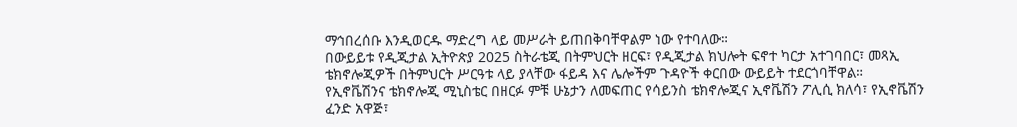ማኅበረሰቡ እንዲወርዱ ማድረግ ላይ መሥራት ይጠበቅባቸዋልም ነው የተባለው።
በውይይቱ የዲጂታል ኢትዮጵያ 2025 ስትራቴጂ በትምህርት ዘርፍ፣ የዲጂታል ክህሎት ፍኖተ ካርታ አተገባበር፣ መጻኢ ቴክኖሎጂዎች በትምህርት ሥርዓቱ ላይ ያላቸው ፋይዳ እና ሌሎችም ጉዳዮች ቀርበው ውይይት ተደርጎባቸዋል።
የኢኖቬሽንና ቴክኖሎጂ ሚኒስቴር በዘርፉ ምቹ ሁኔታን ለመፍጠር የሳይንስ ቴክኖሎጂና ኢኖቬሽን ፖሊሲ ክለሳ፣ የኢኖቬሽን ፈንድ አዋጅ፣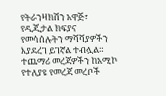የትራንዛክሽን አዋጅ፣ የዲጂታል ክፍያና የመሳሰሉትን ማሻሻያዎችን እያደረገ ይገኛል ተብሏል።
ተጨማሪ መረጃዎችን ከአሚኮ የተለያዩ የመረጃ መረቦች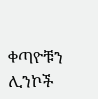ቀጣዮቹን ሊንኮች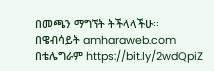በመጫን ማግኘት ትችላላችሁ፡፡
በዌብሳይት amharaweb.com
በቴሌግራም https://bit.ly/2wdQpiZ